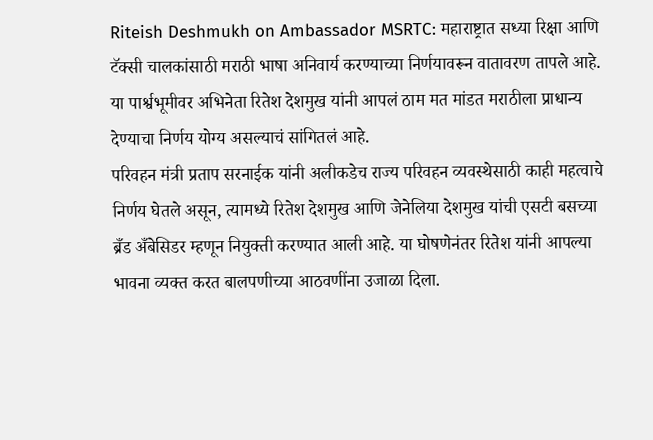Riteish Deshmukh on Ambassador MSRTC: महाराष्ट्रात सध्या रिक्षा आणि टॅक्सी चालकांसाठी मराठी भाषा अनिवार्य करण्याच्या निर्णयावरून वातावरण तापले आहे. या पार्श्वभूमीवर अभिनेता रितेश देशमुख यांनी आपलं ठाम मत मांडत मराठीला प्राधान्य देण्याचा निर्णय योग्य असल्याचं सांगितलं आहे.
परिवहन मंत्री प्रताप सरनाईक यांनी अलीकडेच राज्य परिवहन व्यवस्थेसाठी काही महत्वाचे निर्णय घेतले असून, त्यामध्ये रितेश देशमुख आणि जेनेलिया देशमुख यांची एसटी बसच्या ब्रँड अँबेसिडर म्हणून नियुक्ती करण्यात आली आहे. या घोषणेनंतर रितेश यांनी आपल्या भावना व्यक्त करत बालपणीच्या आठवणींना उजाळा दिला.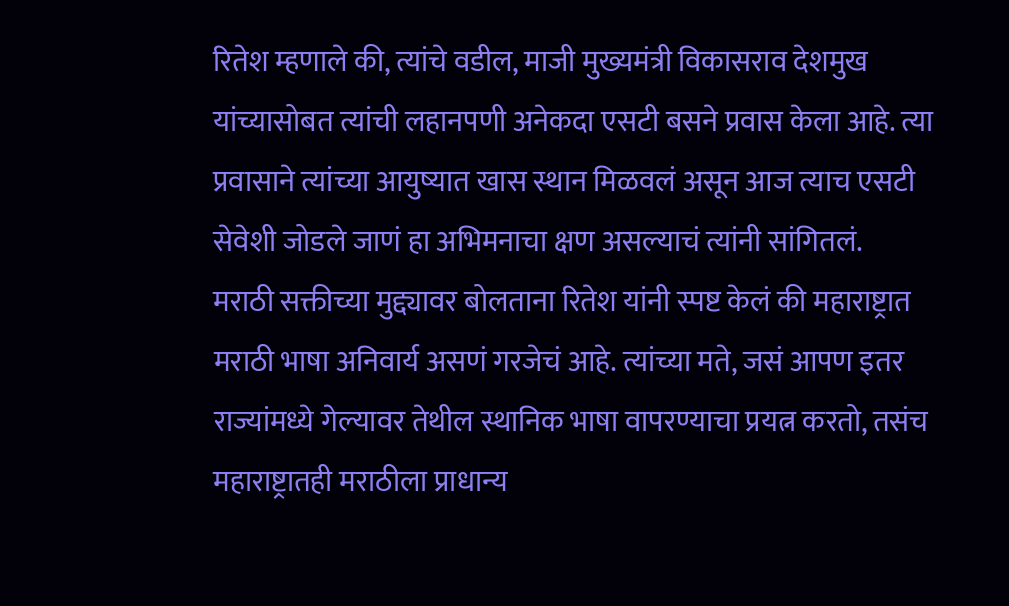रितेश म्हणाले की, त्यांचे वडील, माजी मुख्यमंत्री विकासराव देशमुख यांच्यासोबत त्यांची लहानपणी अनेकदा एसटी बसने प्रवास केला आहे. त्या प्रवासाने त्यांच्या आयुष्यात खास स्थान मिळवलं असून आज त्याच एसटी सेवेशी जोडले जाणं हा अभिमनाचा क्षण असल्याचं त्यांनी सांगितलं.
मराठी सक्तीच्या मुद्द्यावर बोलताना रितेश यांनी स्पष्ट केलं की महाराष्ट्रात मराठी भाषा अनिवार्य असणं गरजेचं आहे. त्यांच्या मते, जसं आपण इतर राज्यांमध्ये गेल्यावर तेथील स्थानिक भाषा वापरण्याचा प्रयत्न करतो, तसंच महाराष्ट्रातही मराठीला प्राधान्य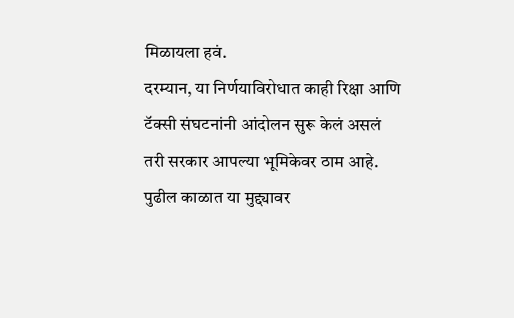मिळायला हवं.
दरम्यान, या निर्णयाविरोधात काही रिक्षा आणि टॅक्सी संघटनांनी आंदोलन सुरू केलं असलं तरी सरकार आपल्या भूमिकेवर ठाम आहे. पुढील काळात या मुद्द्यावर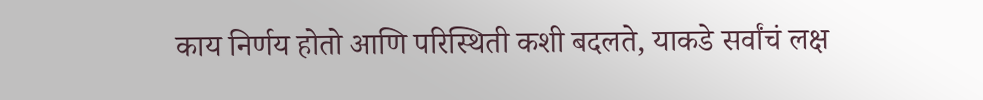काय निर्णय होतो आणि परिस्थिती कशी बदलते, याकडे सर्वांचं लक्ष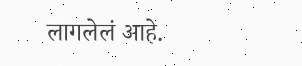लागलेलं आहे.